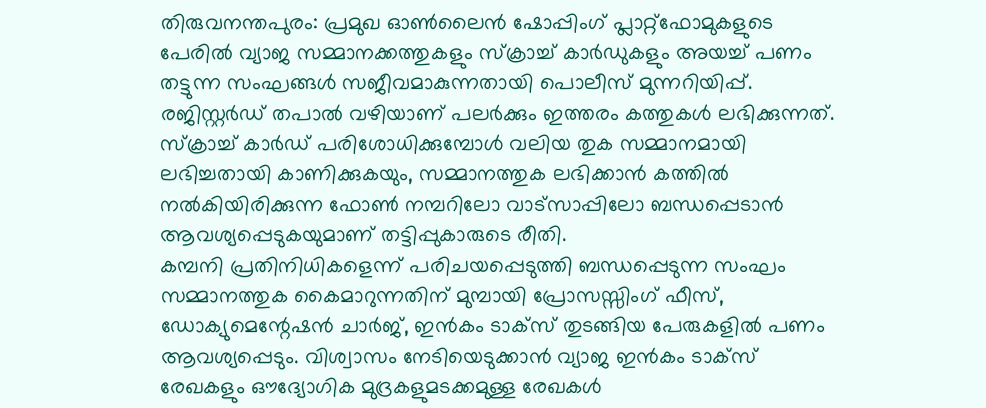തിരുവനന്തപുരം: പ്രമുഖ ഓൺലൈൻ ഷോപ്പിംഗ് പ്ലാറ്റ്ഫോമുകളുടെ പേരിൽ വ്യാജ സമ്മാനക്കത്തുകളും സ്ക്രാച്ച് കാർഡുകളും അയച്ച് പണം തട്ടുന്ന സംഘങ്ങൾ സജീവമാകുന്നതായി പൊലീസ് മുന്നറിയിപ്പ്. രജിസ്റ്റർഡ് തപാൽ വഴിയാണ് പലർക്കും ഇത്തരം കത്തുകൾ ലഭിക്കുന്നത്. സ്ക്രാച്ച് കാർഡ് പരിശോധിക്കുമ്പോൾ വലിയ തുക സമ്മാനമായി ലഭിച്ചതായി കാണിക്കുകയും, സമ്മാനത്തുക ലഭിക്കാൻ കത്തിൽ നൽകിയിരിക്കുന്ന ഫോൺ നമ്പറിലോ വാട്സാപ്പിലോ ബന്ധപ്പെടാൻ ആവശ്യപ്പെടുകയുമാണ് തട്ടിപ്പുകാരുടെ രീതി.
കമ്പനി പ്രതിനിധികളെന്ന് പരിചയപ്പെടുത്തി ബന്ധപ്പെടുന്ന സംഘം സമ്മാനത്തുക കൈമാറുന്നതിന് മുമ്പായി പ്രോസസ്സിംഗ് ഫീസ്, ഡോക്യുമെന്റേഷൻ ചാർജ്, ഇൻകം ടാക്സ് തുടങ്ങിയ പേരുകളിൽ പണം ആവശ്യപ്പെടും. വിശ്വാസം നേടിയെടുക്കാൻ വ്യാജ ഇൻകം ടാക്സ് രേഖകളും ഔദ്യോഗിക മുദ്രകളുമടക്കമുള്ള രേഖകൾ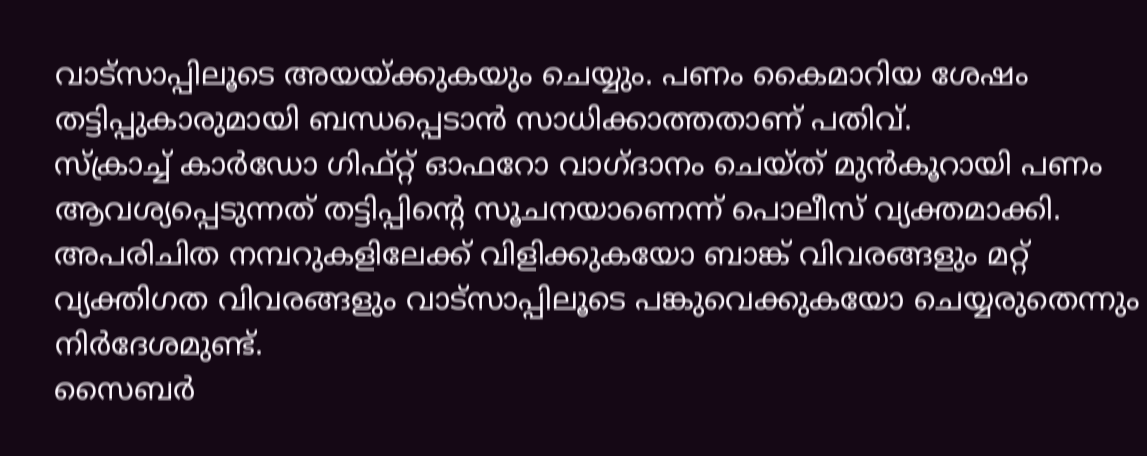വാട്സാപ്പിലൂടെ അയയ്ക്കുകയും ചെയ്യും. പണം കൈമാറിയ ശേഷം തട്ടിപ്പുകാരുമായി ബന്ധപ്പെടാൻ സാധിക്കാത്തതാണ് പതിവ്.
സ്ക്രാച്ച് കാർഡോ ഗിഫ്റ്റ് ഓഫറോ വാഗ്ദാനം ചെയ്ത് മുൻകൂറായി പണം ആവശ്യപ്പെടുന്നത് തട്ടിപ്പിന്റെ സൂചനയാണെന്ന് പൊലീസ് വ്യക്തമാക്കി. അപരിചിത നമ്പറുകളിലേക്ക് വിളിക്കുകയോ ബാങ്ക് വിവരങ്ങളും മറ്റ് വ്യക്തിഗത വിവരങ്ങളും വാട്സാപ്പിലൂടെ പങ്കുവെക്കുകയോ ചെയ്യരുതെന്നും നിർദേശമുണ്ട്.
സൈബർ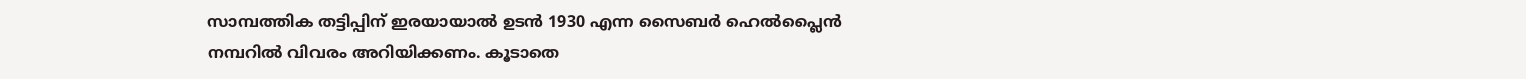സാമ്പത്തിക തട്ടിപ്പിന് ഇരയായാൽ ഉടൻ 1930 എന്ന സൈബർ ഹെൽപ്ലൈൻ നമ്പറിൽ വിവരം അറിയിക്കണം. കൂടാതെ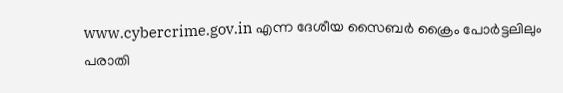www.cybercrime.gov.in എന്ന ദേശീയ സൈബർ ക്രൈം പോർട്ടലിലും പരാതി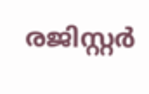രജിസ്റ്റർ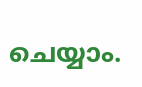ചെയ്യാം.